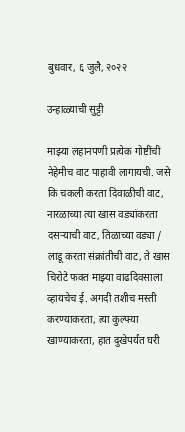बुधवार, ६ जुलै, २०२२

उन्हाळ्याची सुट्टी

माझ्या लहानपणी प्रत्येक गोष्टींची नेहेमीच वाट पाहावी लागायची. जसे कि चकली करता दिवाळीची वाट, नारळाच्या त्या खास वड्यांकरता दसऱ्याची वाट, तिळाच्या वड्या / लाडू करता संक्रांतीची वाट, ते खास चिरोटे फक्त माझ्या वाढदिवसाला व्हायचेच ई. अगदी तशीच मस्ती करण्याकरता, त्या कुल्फ्या खाण्याकरता, हात दुखेपर्यंत घरी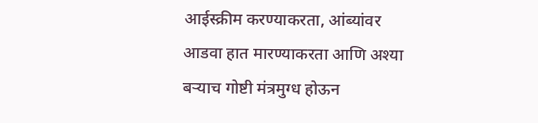आईस्क्रीम करण्याकरता, आंब्यांवर आडवा हात मारण्याकरता आणि अश्या बऱ्याच गोष्टी मंत्रमुग्ध होऊन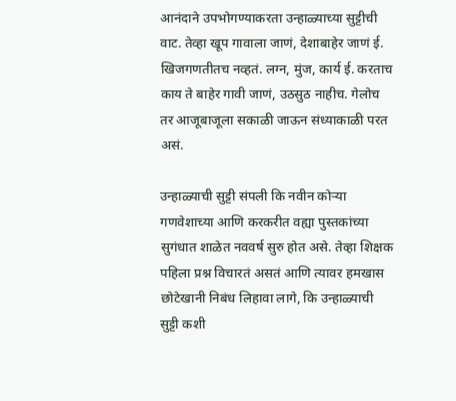आनंदाने उपभोगण्याकरता उन्हाळ्याच्या सुट्टीची वाट. तेव्हा खूप गावाला जाणं, देशाबाहेर जाणं ई. खिजगणतीतच नव्हतं. लग्न, मुंज, कार्य ई. करताच काय ते बाहेर गावी जाणं, उठसुठ नाहीच. गेलोच तर आजूबाजूला सकाळी जाऊन संध्याकाळी परत असं.

उन्हाळ्याची सुट्टी संपली कि नवीन कोऱ्या गणवेशाच्या आणि करकरीत वह्या पुस्तकांच्या सुगंधात शाळेत नववर्ष सुरु होत असे. तेव्हा शिक्षक पहिला प्रश्न विचारतं असतं आणि त्यावर हमखास छोटेखानी निबंध लिहावा लागे, कि उन्हाळ्याची सुट्टी कशी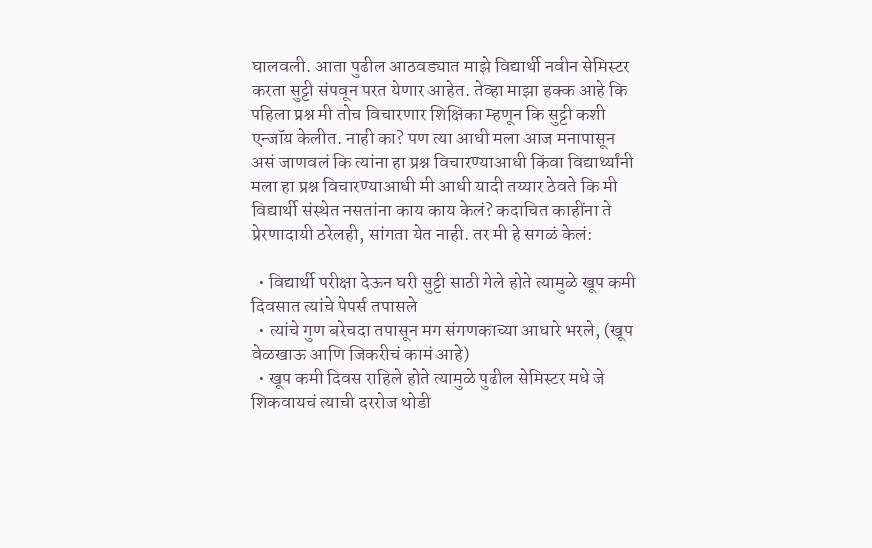घालवली. आता पुढील आठवड्यात माझे विद्यार्थी नवीन सेमिस्टर करता सुट्टी संपवून परत येणार आहेत. तेव्हा माझा हक्क आहे कि पहिला प्रश्न मी तोच विचारणार शिक्षिका म्हणून कि सुट्टी कशी एन्जॉय केलीत. नाही का? पण त्या आधी मला आज मनापासून असं जाणवलं कि त्यांना हा प्रश्न विचारण्याआधी किंवा विद्यार्थ्यांनी मला हा प्रश्न विचारण्याआधी मी आधी यादी तय्यार ठेवते कि मी विद्यार्थी संस्थेत नसतांना काय काय केलं? कदाचित काहींना ते प्रेरणादायी ठरेलही, सांगता येत नाही. तर मी हे सगळं केलं:

  • विद्यार्थी परीक्षा देऊन घरी सुट्टी साठी गेले होते त्यामुळे खूप कमी दिवसात त्यांचे पेपर्स तपासले
  • त्यांचे गुण बरेचदा तपासून मग संगणकाच्या आधारे भरले, (खूप वेळखाऊ आणि जिकरीचं कामं आहे)
  • खूप कमी दिवस राहिले होते त्यामुळे पुढील सेमिस्टर मधे जे शिकवायचं त्याची दररोज थोडी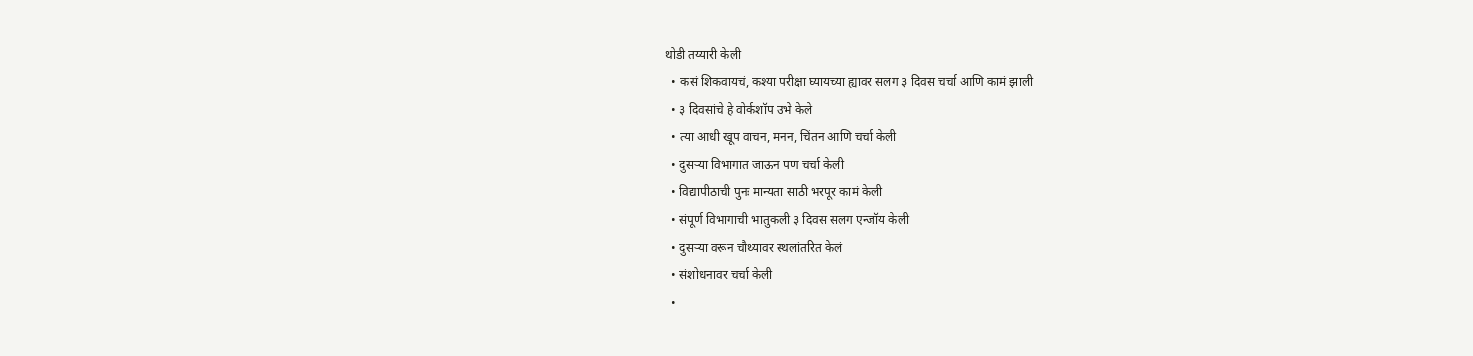थोडी तय्यारी केली
  • कसं शिकवायचं, कश्या परीक्षा घ्यायच्या ह्यावर सलग ३ दिवस चर्चा आणि कामं झाली
  • ३ दिवसांचे हे वोर्कशॉप उभे केले
  • त्या आधी खूप वाचन, मनन, चिंतन आणि चर्चा केली
  • दुसऱ्या विभागात जाऊन पण चर्चा केली
  • विद्यापीठाची पुनः मान्यता साठी भरपूर कामं केली
  • संपूर्ण विभागाची भातुकली ३ दिवस सलग एन्जॉय केली
  • दुसऱ्या वरून चौथ्यावर स्थलांतरित केलं
  • संशोधनावर चर्चा केली
  •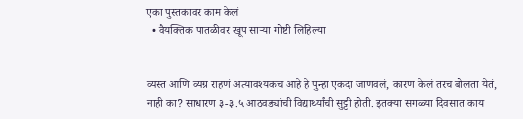एका पुस्तकावर काम केलं
  • वैयक्तिक पातळीवर खूप साऱ्या गोष्टी लिहिल्या


व्यस्त आणि व्यग्र राहणं अत्यावश्यकच आहे हे पुन्हा एकदा जाणवलं, कारण केलं तरच बोलता येतं, नाही का? साधारण ३-३.५ आठवड्यांची विद्यार्थ्यांची सुट्टी होती. इतक्या सगळ्या दिवसात काय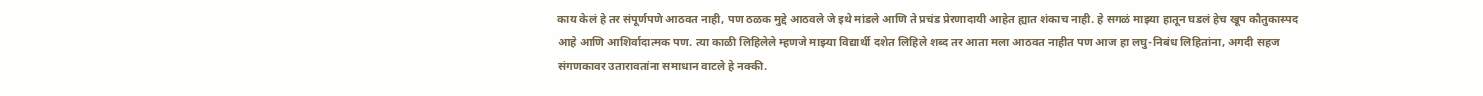काय केलं हे तर संपूर्णपणे आठवत नाही, पण ठळक मुद्दे आठवले जे इथे मांडले आणि ते प्रचंड प्रेरणादायी आहेत ह्यात शंकाच नाही. हे सगळं माझ्या हातून घडलं हेच खूप कौतुकास्पद आहे आणि आशिर्वादात्मक पण. त्या काळी लिहिलेले म्हणजे माझ्या विद्यार्थी दशेत लिहिले शब्द तर आता मला आठवत नाहीत पण आज हा लघु-निबंध लिहितांना, अगदी सहज संगणकावर उतारावतांना समाधान वाटले हे नक्की.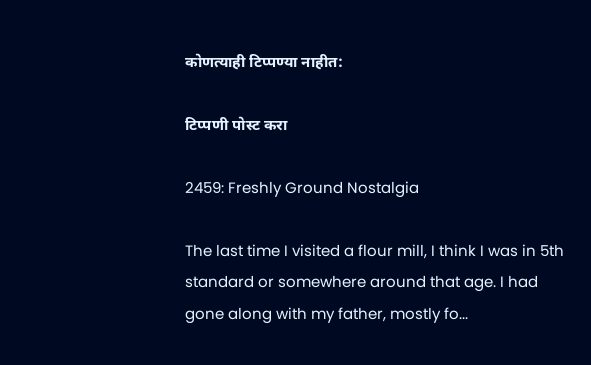कोणत्याही टिप्पण्‍या नाहीत:

टिप्पणी पोस्ट करा

2459: Freshly Ground Nostalgia

The last time I visited a flour mill, I think I was in 5th standard or somewhere around that age. I had gone along with my father, mostly fo...